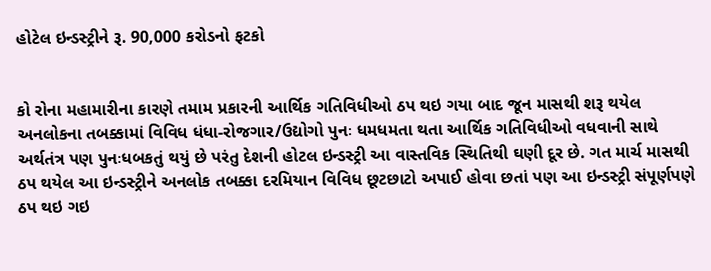હોટેલ ઇન્ડસ્ટ્રીને રૂ. 90,000 કરોડનો ફટકો


કો રોના મહામારીના કારણે તમામ પ્રકારની આર્થિક ગતિવિધીઓ ઠપ થઇ ગયા બાદ જૂન માસથી શરૂ થયેલ અનલોકના તબક્કામાં વિવિધ ધંધા-રોજગાર/ઉદ્યોગો પુનઃ ધમધમતા થતા આર્થિક ગતિવિધીઓ વધવાની સાથે અર્થતંત્ર પણ પુનઃધબકતું થયું છે પરંતુ દેશની હોટલ ઇન્ડસ્ટ્રી આ વાસ્તવિક સ્થિતિથી ઘણી દૂર છે. ગત માર્ચ માસથી ઠપ થયેલ આ ઇન્ડસ્ટ્રીને અનલોક તબક્કા દરમિયાન વિવિધ છૂટછાટો અપાઈ હોવા છતાં પણ આ ઇન્ડસ્ટ્રી સંપૂર્ણપણે ઠપ થઇ ગઇ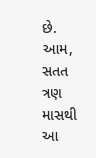છે. આમ, સતત ત્રણ માસથી આ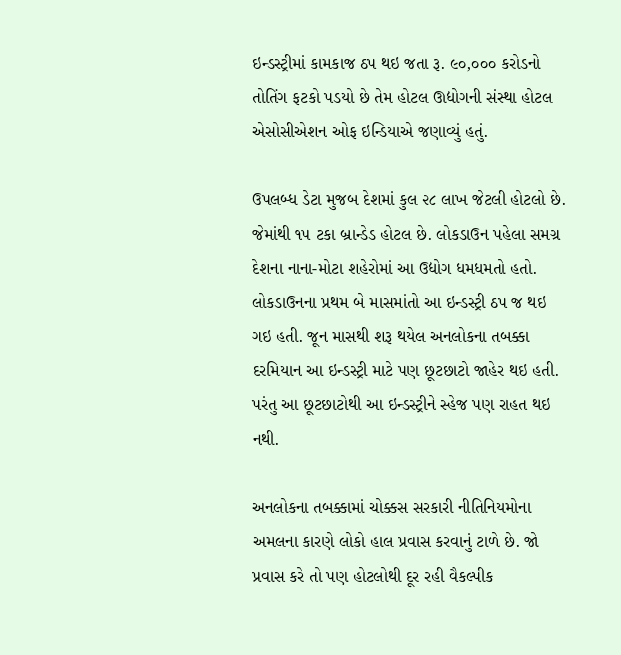ઇન્ડસ્ટ્રીમાં કામકાજ ઠપ થઇ જતા રૂ. ૯૦,૦૦૦ કરોડનો તોતિંગ ફટકો પડયો છે તેમ હોટલ ઊદ્યોગની સંસ્થા હોટલ એસોસીએશન ઓફ ઇન્ડિયાએ જણાવ્યું હતું.

ઉપલબ્ધ ડેટા મુજબ દેશમાં કુલ ૨૮ લાખ જેટલી હોટલો છે. જેમાંથી ૧૫ ટકા બ્રાન્ડેડ હોટલ છે. લોકડાઉન પહેલા સમગ્ર દેશના નાના-મોટા શહેરોમાં આ ઉદ્યોગ ધમધમતો હતો. લોકડાઉનના પ્રથમ બે માસમાંતો આ ઇન્ડસ્ટ્રી ઠપ જ થઇ ગઇ હતી. જૂન માસથી શરૂ થયેલ અનલોકના તબક્કા દરમિયાન આ ઇન્ડસ્ટ્રી માટે પણ છૂટછાટો જાહેર થઇ હતી. પરંતુ આ છૂટછાટોથી આ ઇન્ડસ્ટ્રીને સ્હેજ પણ રાહત થઇ નથી.

અનલોકના તબક્કામાં ચોક્કસ સરકારી નીતિનિયમોના અમલના કારણે લોકો હાલ પ્રવાસ કરવાનું ટાળે છે. જો પ્રવાસ કરે તો પણ હોટલોથી દૂર રહી વૈકલ્પીક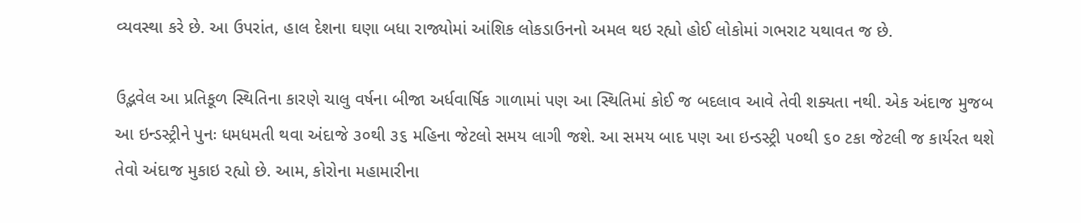વ્યવસ્થા કરે છે. આ ઉપરાંત, હાલ દેશના ઘણા બધા રાજ્યોમાં આંશિક લોકડાઉનનો અમલ થઇ રહ્યો હોઈ લોકોમાં ગભરાટ યથાવત જ છે.

ઉદ્ભવેલ આ પ્રતિકૂળ સ્થિતિના કારણે ચાલુ વર્ષના બીજા અર્ધવાર્ષિક ગાળામાં પણ આ સ્થિતિમાં કોઈ જ બદલાવ આવે તેવી શક્યતા નથી. એક અંદાજ મુજબ આ ઇન્ડસ્ટ્રીને પુનઃ ધમધમતી થવા અંદાજે ૩૦થી ૩૬ મહિના જેટલો સમય લાગી જશે. આ સમય બાદ પણ આ ઇન્ડસ્ટ્રી ૫૦થી ૬૦ ટકા જેટલી જ કાર્યરત થશે તેવો અંદાજ મુકાઇ રહ્યો છે. આમ, કોરોના મહામારીના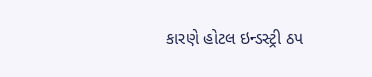કારણે હોટલ ઇન્ડસ્ટ્રી ઠપ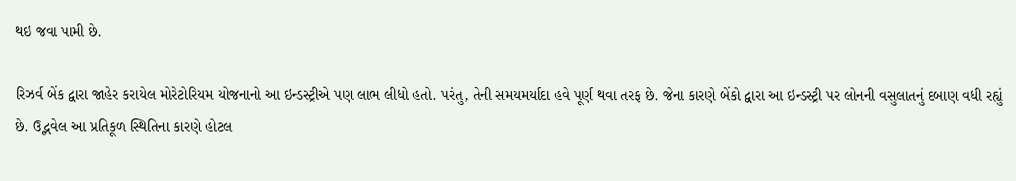થઇ જવા પામી છે.

રિઝર્વ બેંક દ્વારા જાહેર કરાયેલ મોરેટોરિયમ યોજનાનો આ ઇન્ડસ્ટ્રીએ પણ લાભ લીધો હતો. પરંતુ, તેની સમયમર્યાદા હવે પૂર્ણ થવા તરફ છે. જેના કારણે બેંકો દ્વારા આ ઇન્ડસ્ટ્રી પર લોનની વસુલાતનું દબાણ વધી રહ્યું છે. ઉદ્ભવેલ આ પ્રતિકૂળ સ્થિતિના કારણે હોટલ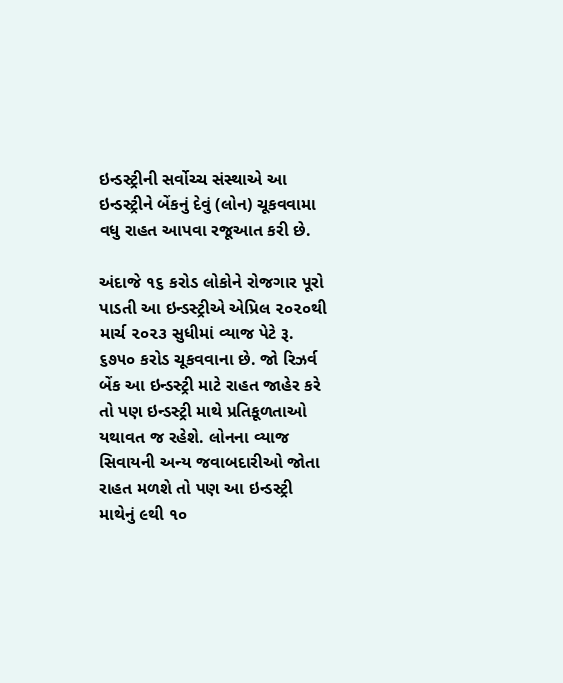ઇન્ડસ્ટ્રીની સર્વોચ્ચ સંસ્થાએ આ ઇન્ડસ્ટ્રીને બેંકનું દેવું (લોન) ચૂકવવામા વધુ રાહત આપવા રજૂઆત કરી છે.

અંદાજે ૧૬ કરોડ લોકોને રોજગાર પૂરો પાડતી આ ઇન્ડસ્ટ્રીએ એપ્રિલ ૨૦૨૦થી માર્ચ ૨૦૨૩ સુધીમાં વ્યાજ પેટે રૂ. ૬૭૫૦ કરોડ ચૂકવવાના છે. જો રિઝર્વ બેંક આ ઇન્ડસ્ટ્રી માટે રાહત જાહેર કરે તો પણ ઇન્ડસ્ટ્રી માથે પ્રતિકૂળતાઓ યથાવત જ રહેશે. લોનના વ્યાજ સિવાયની અન્ય જવાબદારીઓ જોતા રાહત મળશે તો પણ આ ઇન્ડસ્ટ્રી માથેનું ૯થી ૧૦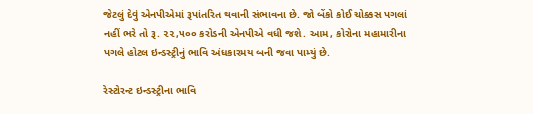જેટલું દેવું એનપીએમાં રૂપાંતરિત થવાની સંભાવના છે. જો બેંકો કોઈ ચોક્કસ પગલાં નહીં ભરે તો રૂ. ૨૨,૫૦૦ કરોડની એનપીએ વધી જશે. આમ, કોરોના મહામારીના પગલે હોટલ ઇન્ડસ્ટ્રીનું ભાવિ અંધકારમય બની જવા પામ્યું છે.

રેસ્ટોરન્ટ ઇન્ડસ્ટ્રીના ભાવિ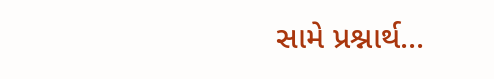સામે પ્રશ્નાર્થ...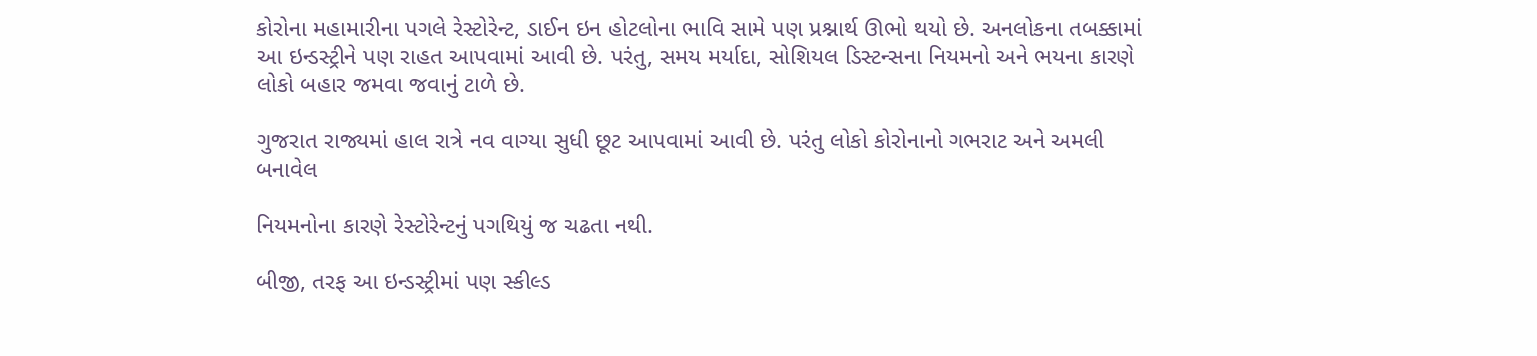કોરોના મહામારીના પગલે રેસ્ટોરેન્ટ, ડાઈન ઇન હોટલોના ભાવિ સામે પણ પ્રશ્નાર્થ ઊભો થયો છે. અનલોકના તબક્કામાં આ ઇન્ડસ્ટ્રીને પણ રાહત આપવામાં આવી છે. પરંતુ, સમય મર્યાદા, સોશિયલ ડિસ્ટન્સના નિયમનો અને ભયના કારણે લોકો બહાર જમવા જવાનું ટાળે છે.

ગુજરાત રાજ્યમાં હાલ રાત્રે નવ વાગ્યા સુધી છૂટ આપવામાં આવી છે. પરંતુ લોકો કોરોનાનો ગભરાટ અને અમલી બનાવેલ

નિયમનોના કારણે રેસ્ટોરેન્ટનું પગથિયું જ ચઢતા નથી.

બીજી, તરફ આ ઇન્ડસ્ટ્રીમાં પણ સ્કીલ્ડ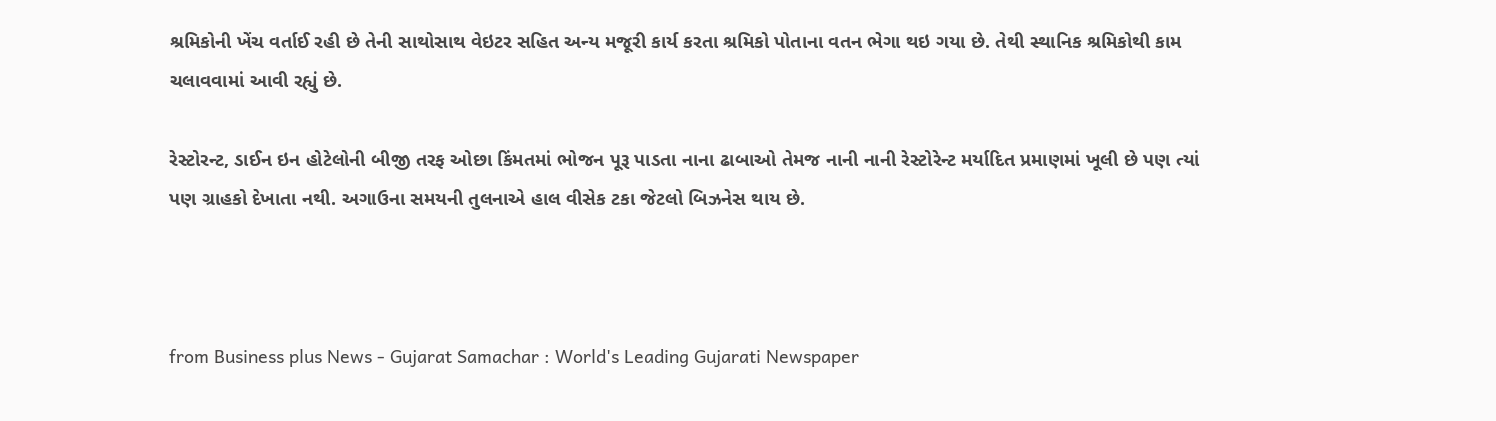શ્રમિકોની ખેંચ વર્તાઈ રહી છે તેની સાથોસાથ વેઇટર સહિત અન્ય મજૂરી કાર્ય કરતા શ્રમિકો પોતાના વતન ભેગા થઇ ગયા છે. તેથી સ્થાનિક શ્રમિકોથી કામ ચલાવવામાં આવી રહ્યું છે.

રેસ્ટોરન્ટ, ડાઈન ઇન હોટેલોની બીજી તરફ ઓછા કિંમતમાં ભોજન પૂરૂ પાડતા નાના ઢાબાઓ તેમજ નાની નાની રેસ્ટોરેન્ટ મર્યાદિત પ્રમાણમાં ખૂલી છે પણ ત્યાં પણ ગ્રાહકો દેખાતા નથી. અગાઉના સમયની તુલનાએ હાલ વીસેક ટકા જેટલો બિઝનેસ થાય છે.



from Business plus News - Gujarat Samachar : World's Leading Gujarati Newspaper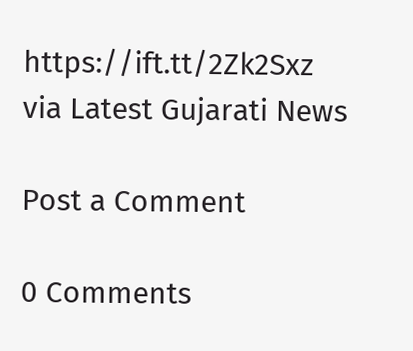https://ift.tt/2Zk2Sxz
via Latest Gujarati News

Post a Comment

0 Comments